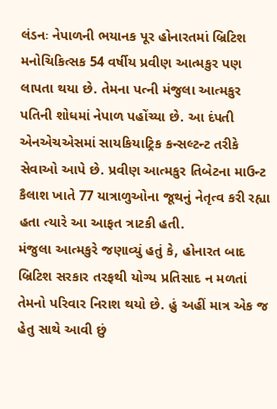લંડનઃ નેપાળની ભયાનક પૂર હોનારતમાં બ્રિટિશ મનોચિકિત્સક 54 વર્ષીય પ્રવીણ આત્મકુર પણ લાપતા થયા છે. તેમના પત્ની મંજુલા આત્મકુર પતિની શોધમાં નેપાળ પહોંચ્યા છે. આ દંપતી એનએચએસમાં સાયકિયાટ્રિક કન્સલ્ટન્ટ તરીકે સેવાઓ આપે છે. પ્રવીણ આત્મકુર તિબેટના માઉન્ટ કૈલાશ ખાતે 77 યાત્રાળુઓના જૂથનું નેતૃત્વ કરી રહ્યા હતા ત્યારે આ આફત ત્રાટકી હતી.
મંજુલા આત્મકુરે જણાવ્યું હતું કે, હોનારત બાદ બ્રિટિશ સરકાર તરફથી યોગ્ય પ્રતિસાદ ન મળતાં તેમનો પરિવાર નિરાશ થયો છે. હું અહીં માત્ર એક જ હેતુ સાથે આવી છું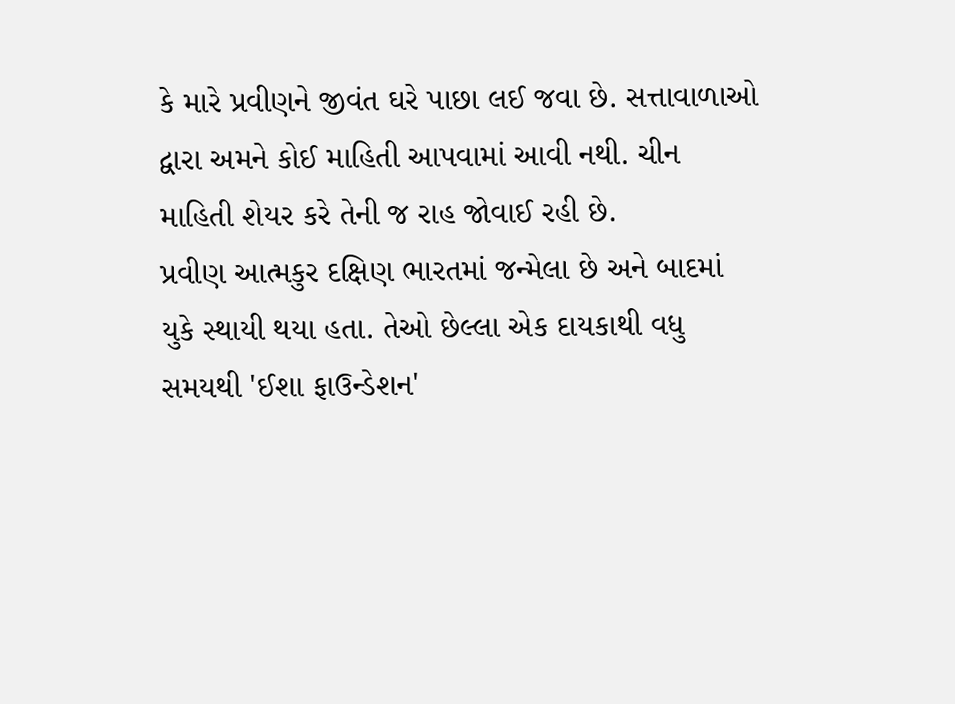કે મારે પ્રવીણને જીવંત ઘરે પાછા લઈ જવા છે. સત્તાવાળાઓ દ્વારા અમને કોઈ માહિતી આપવામાં આવી નથી. ચીન માહિતી શેયર કરે તેની જ રાહ જોવાઈ રહી છે.
પ્રવીણ આત્મકુર દક્ષિણ ભારતમાં જન્મેલા છે અને બાદમાં યુકે સ્થાયી થયા હતા. તેઓ છેલ્લા એક દાયકાથી વધુ સમયથી 'ઈશા ફાઉન્ડેશન'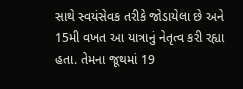સાથે સ્વયંસેવક તરીકે જોડાયેલા છે અને 15મી વખત આ યાત્રાનું નેતૃત્વ કરી રહ્યા હતા. તેમના જૂથમાં 19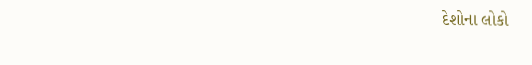દેશોના લોકો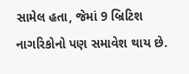સામેલ હતા, જેમાં 9 બ્રિટિશ નાગરિકોનો પણ સમાવેશ થાય છે.